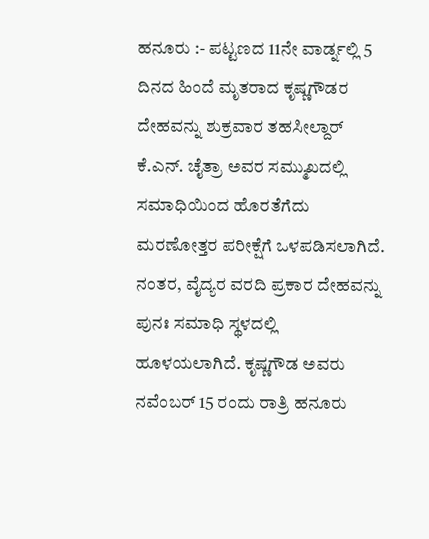ಹನೂರು :- ಪಟ್ಟಣದ 11ನೇ ವಾರ್ಡ್ನಲ್ಲಿ 5 ದಿನದ ಹಿಂದೆ ಮೃತರಾದ ಕೃಷ್ಣಗೌಡರ ದೇಹವನ್ನು ಶುಕ್ರವಾರ ತಹಸೀಲ್ದಾರ್ ಕೆ.ಎನ್. ಚೈತ್ರಾ ಅವರ ಸಮ್ಮುಖದಲ್ಲಿ ಸಮಾಧಿಯಿಂದ ಹೊರತೆಗೆದು ಮರಣೋತ್ತರ ಪರೀಕ್ಷೆಗೆ ಒಳಪಡಿಸಲಾಗಿದೆ. ನಂತರ, ವೈದ್ಯರ ವರದಿ ಪ್ರಕಾರ ದೇಹವನ್ನು ಪುನಃ ಸಮಾಧಿ ಸ್ಥಳದಲ್ಲಿ ಹೂಳಯಲಾಗಿದೆ. ಕೃಷ್ಣಗೌಡ ಅವರು ನವೆಂಬರ್ 15 ರಂದು ರಾತ್ರಿ ಹನೂರು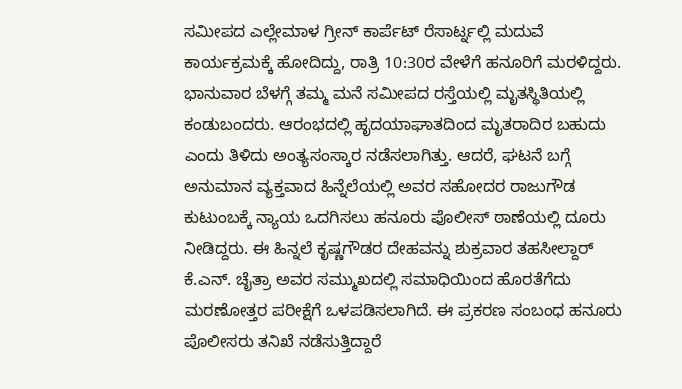ಸಮೀಪದ ಎಲ್ಲೇಮಾಳ ಗ್ರೀನ್ ಕಾರ್ಪೆಟ್ ರೆಸಾರ್ಟ್ನಲ್ಲಿ ಮದುವೆ ಕಾರ್ಯಕ್ರಮಕ್ಕೆ ಹೋದಿದ್ದು, ರಾತ್ರಿ 10:30ರ ವೇಳೆಗೆ ಹನೂರಿಗೆ ಮರಳಿದ್ದರು. ಭಾನುವಾರ ಬೆಳಗ್ಗೆ ತಮ್ಮ ಮನೆ ಸಮೀಪದ ರಸ್ತೆಯಲ್ಲಿ ಮೃತಸ್ಥಿತಿಯಲ್ಲಿ ಕಂಡುಬಂದರು. ಆರಂಭದಲ್ಲಿ ಹೃದಯಾಘಾತದಿಂದ ಮೃತರಾದಿರ ಬಹುದು ಎಂದು ತಿಳಿದು ಅಂತ್ಯಸಂಸ್ಕಾರ ನಡೆಸಲಾಗಿತ್ತು. ಆದರೆ, ಘಟನೆ ಬಗ್ಗೆ ಅನುಮಾನ ವ್ಯಕ್ತವಾದ ಹಿನ್ನೆಲೆಯಲ್ಲಿ ಅವರ ಸಹೋದರ ರಾಜುಗೌಡ ಕುಟುಂಬಕ್ಕೆ ನ್ಯಾಯ ಒದಗಿಸಲು ಹನೂರು ಪೊಲೀಸ್ ಠಾಣೆಯಲ್ಲಿ ದೂರು ನೀಡಿದ್ದರು. ಈ ಹಿನ್ನಲೆ ಕೃಷ್ಣಗೌಡರ ದೇಹವನ್ನು ಶುಕ್ರವಾರ ತಹಸೀಲ್ದಾರ್ ಕೆ.ಎನ್. ಚೈತ್ರಾ ಅವರ ಸಮ್ಮುಖದಲ್ಲಿ ಸಮಾಧಿಯಿಂದ ಹೊರತೆಗೆದು ಮರಣೋತ್ತರ ಪರೀಕ್ಷೆಗೆ ಒಳಪಡಿಸಲಾಗಿದೆ. ಈ ಪ್ರಕರಣ ಸಂಬಂಧ ಹನೂರು ಪೊಲೀಸರು ತನಿಖೆ ನಡೆಸುತ್ತಿದ್ದಾರೆ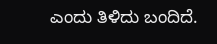ಎಂದು ತಿಳಿದು ಬಂದಿದೆ.